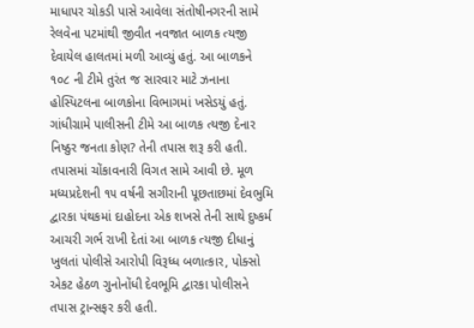માધાપર ચોકડી પાસે આવેલા સંતોષીનગરની સામે રેલવેના પટમાંથી જીવીત નવજાત બાળક ત્યજી દેવાયેલ હાલતમાં મળી આવ્યું હતું. આ બાળકને ૧૦૮ ની ટીમે તુરંત જ સારવાર માટે ઝનાના હોસ્પિટલના બાળકોના વિભાગમાં ખસેડયું હતું. ગાંધીગ્રામે પાલીસની ટીમે આ બાળક ત્યજી દેનાર નિષ્ઠુર જનતા કોણ? તેની તપાસ શરૂ કરી હતી. તપાસમાં ચોંકાવનારી વિગત સામે આવી છે. મૂળ મધ્યપ્રદેશની ૧૫ વર્ષની સગીરાની પૂછતાછમાં દેવભુમિ દ્વારકા પંથકમાં દાહોદના એક શખસે તેની સાથે દુષ્કર્મ આચરી ગર્ભ રાખી દેતાં આ બાળક ત્યજી દીધાનું ખુલતાં પોલીસે આરોપી વિરૂધ્ધ બળાત્કાર, પોક્સો એકટ હેઠળ ગુનોનોંધી દેવભૂમિ દ્વારકા પોલીસને તપાસ ટ્રાન્સફર કરી હતી.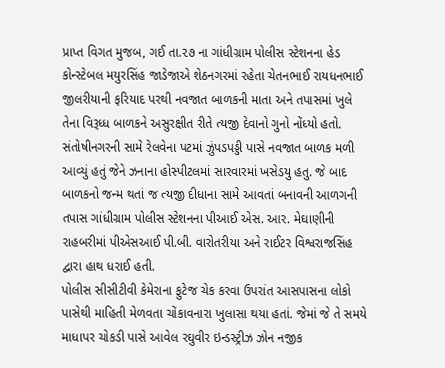પ્રાપ્ત વિગત મુજબ, ગઈ તા.૨૭ ના ગાંધીગ્રામ પોલીસ સ્ટેશનના હેડ કોન્સ્ટેબલ મયુરસિંહ જાડેજાએ શેઠનગરમાં રહેતા ચેતનભાઈ રાયધનભાઈ જીલરીયાની ફરિયાદ પરથી નવજાત બાળકની માતા અને તપાસમાં ખુલે તેના વિરૂધ્ધ બાળકને અસુરક્ષીત રીતે ત્યજી દેવાનો ગુનો નોંધ્યો હતો.
સંતોષીનગરની સામે રેલવેના પટમાં ઝુંપડપડ્ડી પાસે નવજાત બાળક મળી આવ્યું હતું જેને ઝનાના હોસ્પીટલમાં સારવારમાં ખસેડયુ હતુ. જે બાદ બાળકનો જન્મ થતાં જ ત્યજી દીધાના સામે આવતાં બનાવની આળગની તપાસ ગાંધીગ્રામ પોલીસ સ્ટેશનના પીઆઈ એસ. આર. મેઘાણીની રાહબરીમાં પીએસઆઈ પી.બી. વારોતરીયા અને રાઈટર વિશ્વરાજસિંહ દ્વારા હાથ ધરાઈ હતી.
પોલીસ સીસીટીવી કેમેરાના ફુટેજ ચેક કરવા ઉપરાંત આસપાસના લોકો પાસેથી માહિતી મેળવતા ચોંકાવનારા ખુલાસા થયા હતાં. જેમાં જે તે સમયે માધાપર ચોકડી પાસે આવેલ રઘુવીર ઇન્ડસ્ટ્રીઝ ઝોન નજીક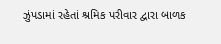ઝુંપડામાં રહેતાં શ્રમિક પરીવાર દ્વારા બાળક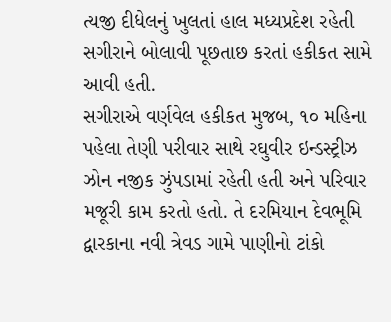ત્યજી દીધેલનું ખુલતાં હાલ મધ્યપ્રદેશ રહેતી સગીરાને બોલાવી પૂછતાછ કરતાં હકીકત સામે આવી હતી.
સગીરાએ વર્ણવેલ હકીકત મુજબ, ૧૦ મહિના પહેલા તેણી પરીવાર સાથે રઘુવીર ઇન્ડસ્ટ્રીઝ ઝોન નજીક ઝુંપડામાં રહેતી હતી અને પરિવાર મજૂરી કામ કરતો હતો. તે દરમિયાન દેવભૂમિ દ્વારકાના નવી ત્રેવડ ગામે પાણીનો ટાંકો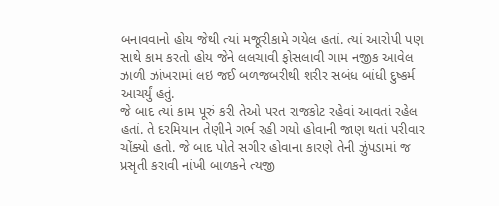બનાવવાનો હોય જેથી ત્યાં મજૂરીકામે ગયેલ હતાં. ત્યાં આરોપી પણ સાથે કામ કરતો હોય જેને લલચાવી ફોસલાવી ગામ નજીક આવેલ ઝાળી ઝાંખરામાં લઇ જઈ બળજબરીથી શરીર સબંધ બાંધી દુષ્કર્મ આચર્યું હતું.
જે બાદ ત્યાં કામ પૂરું કરી તેઓ પરત રાજકોટ રહેવાં આવતાં રહેલ હતાં. તે દરમિયાન તેણીને ગર્ભ રહી ગયો હોવાની જાણ થતાં પરીવાર ચોંક્યો હતો. જે બાદ પોતે સગીર હોવાના કારણે તેની ઝુંપડામાં જ પ્રસૃતી કરાવી નાંખી બાળકને ત્યજી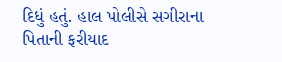દિધું હતું. હાલ પોલીસે સગીરાના પિતાની ફરીયાદ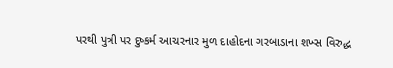પરથી પુત્રી પર દુષ્કર્મ આચરનાર મુળ દાહોદના ગરબાડાના શખ્સ વિરુદ્ધ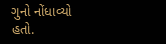ગુનો નોંધાવ્યો હતો.